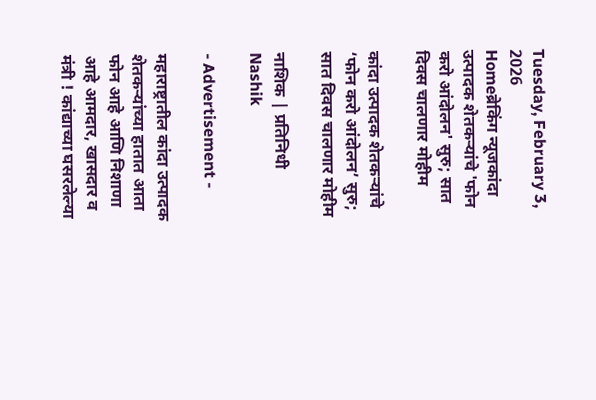Tuesday, February 3, 2026
Homeब्रेकिंग न्यूजकांदा उत्पादक शेतकऱ्यांचे 'फोन करो आंदोलन' सुरु; सात दिवस चालणार मोहीम

कांदा उत्पादक शेतकऱ्यांचे ‘फोन करो आंदोलन’ सुरु; सात दिवस चालणार मोहीम

नाशिक | प्रतिनिधी Nashik

- Advertisement -

महाराष्ट्रातील कांदा उत्पादक शेतकऱ्यांच्या हातात आता फोन आहे आणि निशाणा आहे आमदार, खासदार व मंत्री ! कांद्याच्या घसरलेल्या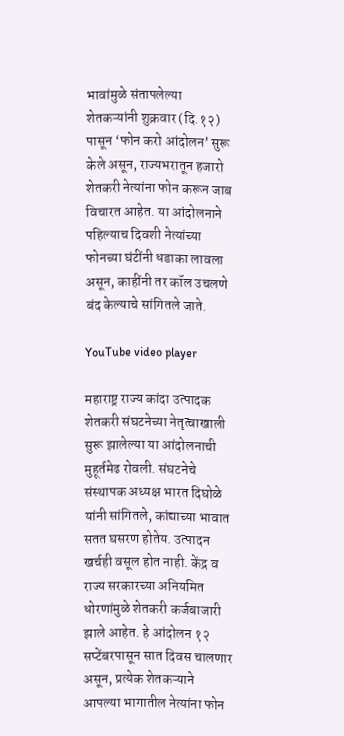भावांमुळे संतापलेल्या शेतकऱ्यांनी शुक्रवार (दि.१२) पासून ‘फोन करो आंदोलन’ सुरू केले असून, राज्यभरातून हजारो शेतकरी नेत्यांना फोन करून जाब विचारत आहेत. या आंदोलनाने पहिल्याच दिवशी नेत्यांच्या फोनच्या घंटींनी धडाका लावला असून, काहींनी तर कॉल उचलणे बंद केल्याचे सांगितले जाते.

YouTube video player

महाराष्ट्र राज्य कांदा उत्पादक शेतकरी संघटनेच्या नेतृत्वाखाली सुरू झालेल्या या आंदोलनाची मुहूर्तमेढ रोवली. संघटनेचे संस्थापक अध्यक्ष भारत दिघोळे यांनी सांगितले, कांद्याच्या भावात सतत घसरण होतेय. उत्पादन खर्चही वसूल होत नाही. केंद्र व राज्य सरकारच्या अनियमित धोरणांमुळे शेतकरी कर्जबाजारी झाले आहेत. हे आंदोलन १२ सप्टेंबरपासून सात दिवस चालणार असून, प्रत्येक शेतकऱ्याने आपल्या भागातील नेत्यांना फोन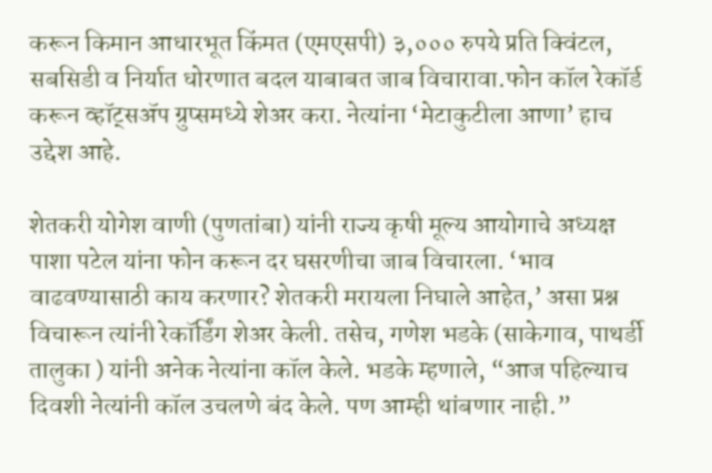करून किमान आधारभूत किंमत (एमएसपी) ३,००० रुपये प्रति क्विंटल, सबसिडी व निर्यात धोरणात बदल याबाबत जाब विचारावा.फोन कॉल रेकॉर्ड करून व्हॉट्सॲप ग्रुप्समध्ये शेअर करा. नेत्यांना ‘मेटाकुटीला आणा’ हाच उद्देश आहे.

शेतकरी योगेश वाणी (पुणतांबा) यांनी राज्य कृषी मूल्य आयोगाचे अध्यक्ष पाशा पटेल यांना फोन करून दर घसरणीचा जाब विचारला. ‘भाव वाढवण्यासाठी काय करणार? शेतकरी मरायला निघाले आहेत,’ असा प्रश्न विचारून त्यांनी रेकॉर्डिंग शेअर केली. तसेच, गणेश भडके (साकेगाव, पाथर्डी तालुका ) यांनी अनेक नेत्यांना कॉल केले. भडके म्हणाले, “आज पहिल्याच दिवशी नेत्यांनी कॉल उचलणे बंद केले. पण आम्ही थांबणार नाही.”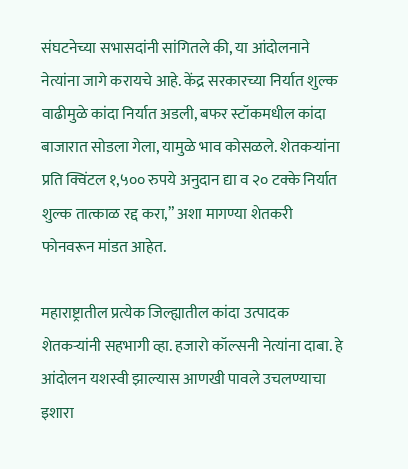संघटनेच्या सभासदांनी सांगितले की, या आंदोलनाने नेत्यांना जागे करायचे आहे. केंद्र सरकारच्या निर्यात शुल्क वाढीमुळे कांदा निर्यात अडली, बफर स्टॉकमधील कांदा बाजारात सोडला गेला, यामुळे भाव कोसळले. शेतकऱ्यांना प्रति क्विंटल १,५०० रुपये अनुदान द्या व २० टक्के निर्यात शुल्क तात्काळ रद्द करा,” अशा मागण्या शेतकरी फोनवरून मांडत आहेत.

महाराष्ट्रातील प्रत्येक जिल्ह्यातील कांदा उत्पादक शेतकऱ्यांनी सहभागी व्हा. हजारो कॉल्सनी नेत्यांना दाबा. हे आंदोलन यशस्वी झाल्यास आणखी पावले उचलण्याचा इशारा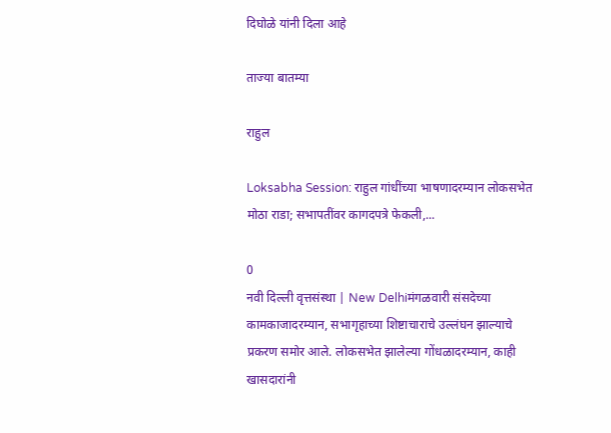दिघोळे यांनी दिला आहे

ताज्या बातम्या

राहुल

Loksabha Session: राहुल गांधींच्या भाषणादरम्यान लोकसभेत मोठा राडा; सभापतींवर कागदपत्रे फेकली,...

0
नवी दिल्ली वृत्तसंस्था | New Delhiमंगळवारी संसदेच्या कामकाजादरम्यान, सभागृहाच्या शिष्टाचाराचे उल्लंघन झाल्याचे प्रकरण समोर आले. लोकसभेत झालेल्या गोंधळादरम्यान, काही खासदारांनी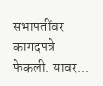सभापतींवर कागदपत्रे फेकली. यावर...